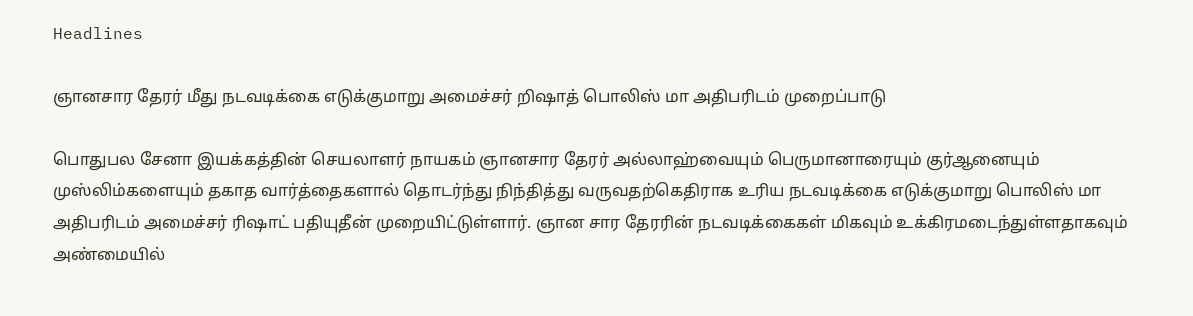Headlines

ஞானசார தேரர் மீது நடவடிக்கை எடுக்குமாறு அமைச்சர் றிஷாத் பொலிஸ் மா அதிபரிடம் முறைப்பாடு

பொதுபல சேனா இயக்கத்தின் செயலாளர் நாயகம் ஞானசார தேரர் அல்லாஹ்வையும் பெருமானாரையும் குர்ஆனையும் முஸ்லிம்களையும் தகாத வார்த்தைகளால் தொடர்ந்து நிந்தித்து வருவதற்கெதிராக உரிய நடவடிக்கை எடுக்குமாறு பொலிஸ் மா அதிபரிடம் அமைச்சர் ரிஷாட் பதியுதீன் முறையிட்டுள்ளார். ஞான சார தேரரின் நடவடிக்கைகள் மிகவும் உக்கிரமடைந்துள்ளதாகவும் அண்மையில்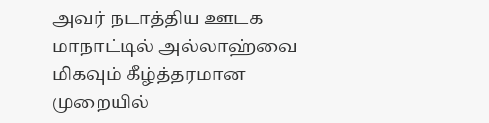அவர் நடாத்திய ஊடக மாநாட்டில் அல்லாஹ்வை மிகவும் கீழ்த்தரமான முறையில்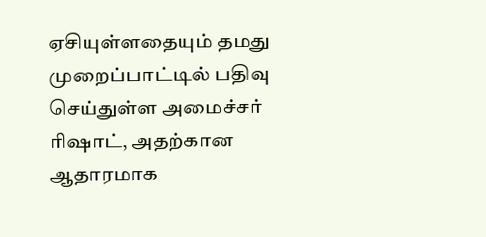ஏசியுள்ளதையும் தமது முறைப்பாட்டில் பதிவு செய்துள்ள அமைச்சர் ரிஷாட், அதற்கான ஆதாரமாக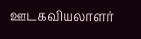ஊடகவியலாளர்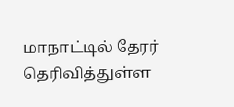மாநாட்டில் தேரர் தெரிவித்துள்ள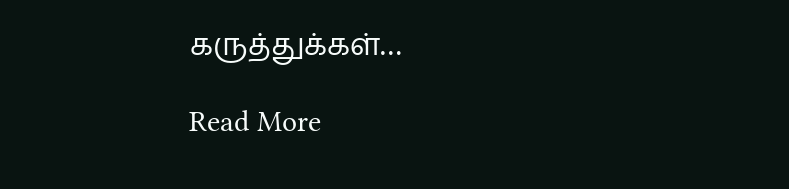கருத்துக்கள்…

Read More